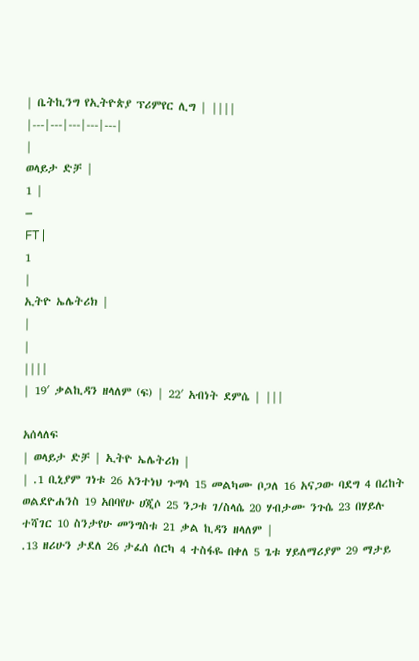| ቤትኪንግ የኢትዮጵያ ፕሪምየር ሊግ | ||||
|---|---|---|---|---|
|
ወላይታ ድቻ |
1 |
–
FT |
1
|
ኢትዮ ኤሌትሪክ |
|
|
||||
| 19′ ቃልኪዳን ዘላለም (ፍ) | 22′ አብነት ደምሴ | |||

አሰላለፍ
| ወላይታ ድቻ | ኢትዮ ኤሌትሪክ |
| .1 ቢኒያም ገነቱ 26 አንተነህ ጉግሳ 15 መልካሙ ቦጋለ 16 አናጋው ባደግ 4 በረከት ወልደዮሐንስ 19 አበባየሁ ሀጂሶ 25 ንጋቱ ገ/ስላሴ 20 ሃብታሙ ንጉሴ 23 በሃይሉ ተሻገር 10 ስንታየሁ መንግስቱ 21 ቃል ኪዳን ዘላለም |
.13 ዘሪሁን ታደለ 26 ታፈሰ ሰርካ 4 ተስፋዬ በቀለ 5 ጌቱ ሃይለማሪያም 29 ማታይ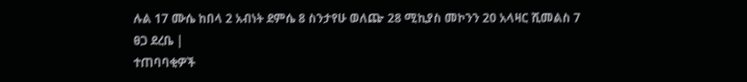ሉል 17 ሙሴ ከበላ 2 አብነት ደምሴ 8 ስንታየሁ ወለጬ 28 ሚኪያስ መኮንን 20 አላዛር ሺመልስ 7 ፀጋ ደረቤ |
ተጠባባቂዎች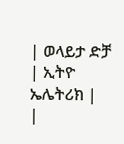| ወላይታ ድቻ | ኢትዮ ኤሌትሪክ |
|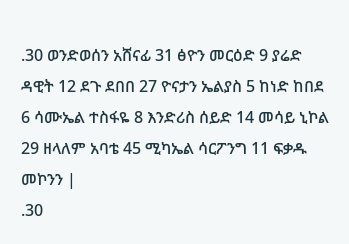.30 ወንድወሰን አሸናፊ 31 ፅዮን መርዕድ 9 ያሬድ ዳዊት 12 ደጉ ደበበ 27 ዮናታን ኤልያስ 5 ከነድ ከበደ 6 ሳሙኤል ተስፋዬ 8 እንድሪስ ሰይድ 14 መሳይ ኒኮል 29 ዘላለም አባቴ 45 ሚካኤል ሳርፖንግ 11 ፍቃዱ መኮንን |
.30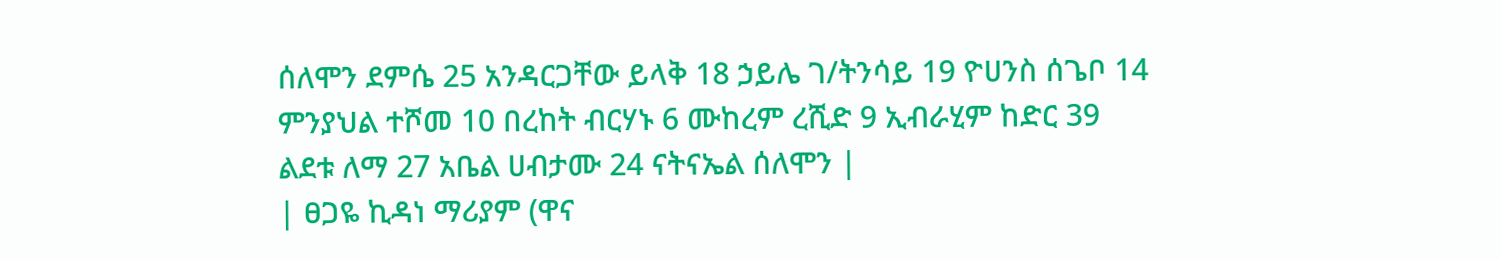ሰለሞን ደምሴ 25 አንዳርጋቸው ይላቅ 18 ኃይሌ ገ/ትንሳይ 19 ዮሀንስ ሰጌቦ 14 ምንያህል ተሾመ 10 በረከት ብርሃኑ 6 ሙከረም ረሺድ 9 ኢብራሂም ከድር 39 ልደቱ ለማ 27 አቤል ሀብታሙ 24 ናትናኤል ሰለሞን |
| ፀጋዬ ኪዳነ ማሪያም (ዋና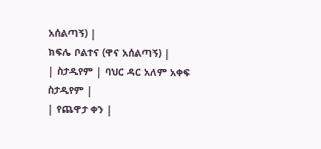አሰልጣኝ) |
ክፍሌ ቦልተና (ዋና አሰልጣኝ) |
| ስታዲየም | ባህር ዳር አለም አቀፍ ስታዲየም |
| የጨዋታ ቀን |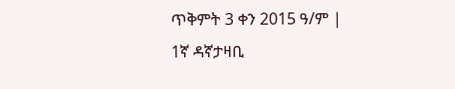ጥቅምት 3 ቀን 2015 ዓ/ም |
1ኛ ዳኛታዛቢ